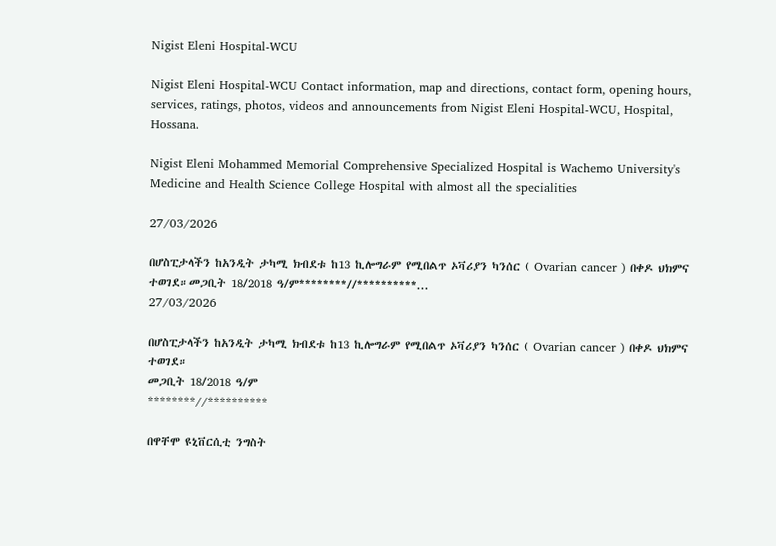Nigist Eleni Hospital-WCU

Nigist Eleni Hospital-WCU Contact information, map and directions, contact form, opening hours, services, ratings, photos, videos and announcements from Nigist Eleni Hospital-WCU, Hospital, Hossana.

Nigist Eleni Mohammed Memorial Comprehensive Specialized Hospital is Wachemo University's Medicine and Health Science College Hospital with almost all the specialities

27/03/2026

በሆስፒታላችን ከአንዲት ታካሚ ክብደቱ ከ13 ኪሎግራም የሚበልጥ ኦቫሪያን ካንሰር ( Ovarian cancer ) በቀዶ ህክምና ተወገደ።መጋቢት 18/2018 ዓ/ም********//**********...
27/03/2026

በሆስፒታላችን ከአንዲት ታካሚ ክብደቱ ከ13 ኪሎግራም የሚበልጥ ኦቫሪያን ካንሰር ( Ovarian cancer ) በቀዶ ህክምና ተወገደ።
መጋቢት 18/2018 ዓ/ም
********//**********

በዋቸሞ ዩኒቨርሲቲ ንግስት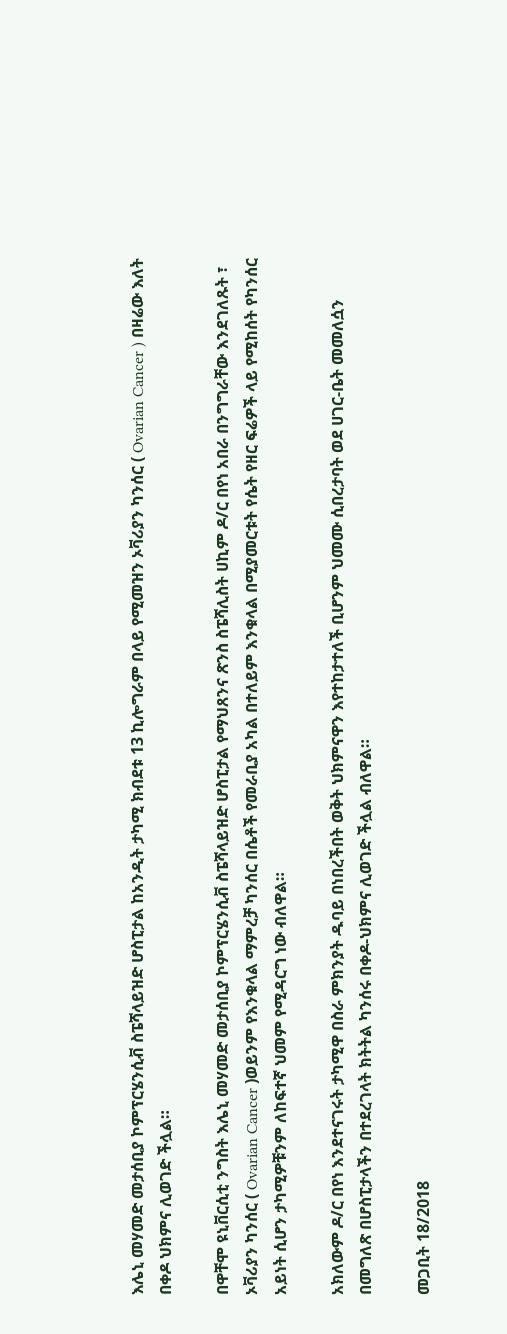እሌኒ መሃመድ መታሰቢያ ኮምፕርሄንሲቭ ስፔሻላይዝድ ሆስፒታል ከአንዲት ታካሚ ክብደቱ 13 ኪሎግራም በላይ የሚመዝን ኦቫሪያን ካንሰር ( Ovarian Cancer ) በዛሬው እለት በቀዶ ህክምና ሊወገድ ችሏል።

በዋቸሞ ዩኒቨርሲቲ ንግስት እሌኒ መሃመድ መታሰቢያ ኮምፕርሄንሲቭ ስፔሻላይዝድ ሆስፒታል የማህጸንና ጽንስ ስፔሻሊስት ሀኪም ዶ/ር በየነ አበራ በንግግራቸው እንደገለጹት ፣ ኦቫሪያን ካንሰር ( Ovarian Cancer )ወይንም የእንቁላል ማምረቻ ካንሰር በሴቶች የመራቢያ አካል በተለይም እንቁላል በሚያመርቱት የሴት የዘር ፍሬዎች ላይ የሚከሰት የካንሰር አይነት ሲሆን ታካሚዎቹንም ለከፍተኛ ህመም የሚዳርግ ነው ብለዋል።

አክለውም ዶ/ር በየነ እንደተናገሩት ታካሚዋ በስራ ምክንያት ዱባይ በነበረችበት ወቅት ህክምናዋን እየተከታተለች ቢሆንም ህመሙ ሲበረታባት ወደ ሀገር-ቤት መመለሷን በመግለጽ በሆስፒታላችን በተደረገላት ክትትል ካንሰሩ በቀዶ-ህክምና ሊወገድ ችሏል ብለዋል።

መጋቢት 18/2018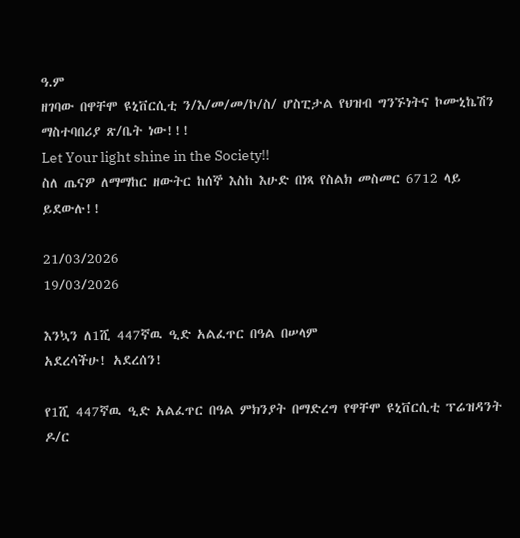ዓ.ም
ዘገባው በዋቸሞ ዩኒቨርሲቲ ን/እ/መ/መ/ኮ/ስ/ ሆስፒታል የህዝብ ግንኙነትና ኮሙኒኬሽን ማስተባበሪያ ጽ/ቤት ነው!!!
Let Your light shine in the Society!!
ስለ ጤናዎ ለማማከር ዘውትር ከሰኞ እስከ እሁድ በነጻ የስልክ መስመር 6712 ላይ ይደውሉ!!

21/03/2026
19/03/2026

እንኳን ለ1ሺ 447ኛዉ ዒድ አልፈጥር በዓል በሠላም
አደረሳችሁ! አደረሰን!

የ1ሺ 447ኛዉ ዒድ አልፈጥር በዓል ምክንያት በማድረግ የዋቸሞ ዩኒቨርሲቲ ፕሬዝዳንት ዶ/ር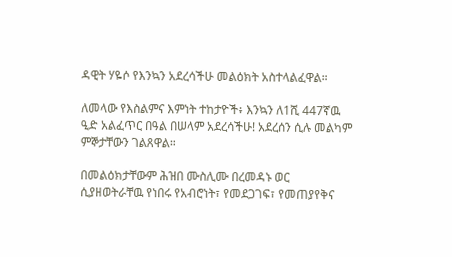ዳዊት ሃዬሶ የእንኳን አደረሳችሁ መልዕክት አስተላልፈዋል።

ለመላው የእስልምና እምነት ተከታዮች፥ እንኳን ለ1ሺ 447ኛዉ ዒድ አልፈጥር በዓል በሠላም አደረሳችሁ! አደረሰን ሲሉ መልካም ምኞታቸውን ገልጸዋል።

በመልዕክታቸውም ሕዝበ ሙስሊሙ በረመዳኑ ወር ሲያዘወትራቸዉ የነበሩ የአብሮነት፣ የመደጋገፍ፣ የመጠያየቅና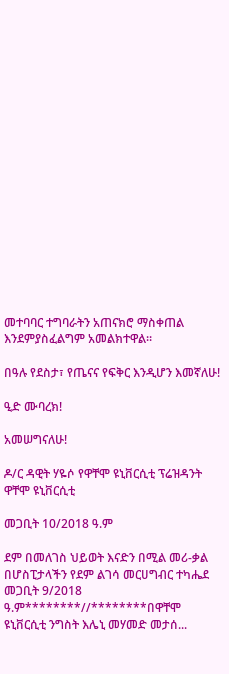መተባባር ተግባራትን አጠናክሮ ማስቀጠል እንደምያስፈልግም አመልክተዋል።

በዓሉ የደስታ፣ የጤናና የፍቅር እንዲሆን እመኛለሁ!

ዒድ ሙባረክ!

አመሠግናለሁ!

ዶ/ር ዳዊት ሃዬሶ የዋቸሞ ዩኒቨርሲቲ ፕሬዝዳንት
ዋቸሞ ዩኒቨርሲቲ

መጋቢት 10/2018 ዓ.ም

ደም በመለገስ ህይወት እናድን በሚል መሪ-ቃል በሆስፒታላችን የደም ልገሳ መርሀግብር ተካሔደ መጋቢት 9/2018 ዓ.ም********//********በዋቸሞ ዩኒቨርሲቲ ንግስት እሌኒ መሃመድ መታሰ...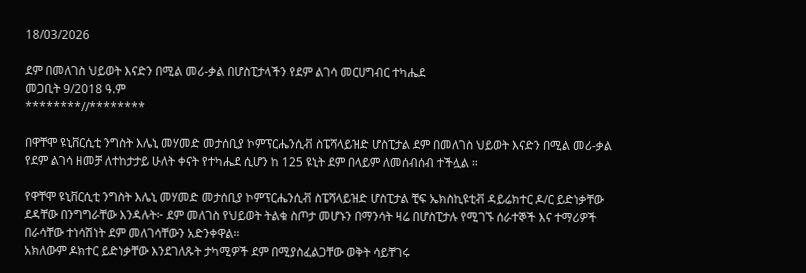18/03/2026

ደም በመለገስ ህይወት እናድን በሚል መሪ-ቃል በሆስፒታላችን የደም ልገሳ መርሀግብር ተካሔደ
መጋቢት 9/2018 ዓ.ም
********//********

በዋቸሞ ዩኒቨርሲቲ ንግስት እሌኒ መሃመድ መታሰቢያ ኮምፕርሔንሲቭ ስፔሻላይዝድ ሆስፒታል ደም በመለገስ ህይወት እናድን በሚል መሪ-ቃል የደም ልገሳ ዘመቻ ለተከታታይ ሁለት ቀናት የተካሔደ ሲሆን ከ 125 ዩኒት ደም በላይም ለመሰብሰብ ተችሏል ።

የዋቸሞ ዩኒቨርሲቲ ንግስት እሌኒ መሃመድ መታሰቢያ ኮምፕርሔንሲቭ ስፔሻላይዝድ ሆስፒታል ቺፍ ኤክስኪዩቲቭ ዳይሬክተር ዶ/ር ይድነቃቸው ደዳቸው በንግግራቸው እንዳሉት፦ ደም መለገስ የህይወት ትልቁ ስጦታ መሆኑን በማንሳት ዛሬ በሆስፒታሉ የሚገኙ ሰራተኞች እና ተማሪዎች በራሳቸው ተነሳሽነት ደም መለገሳቸውን አድንቀዋል።
አክለውም ዶክተር ይድነቃቸው እንደገለጹት ታካሚዎች ደም በሚያስፈልጋቸው ወቅት ሳይቸገሩ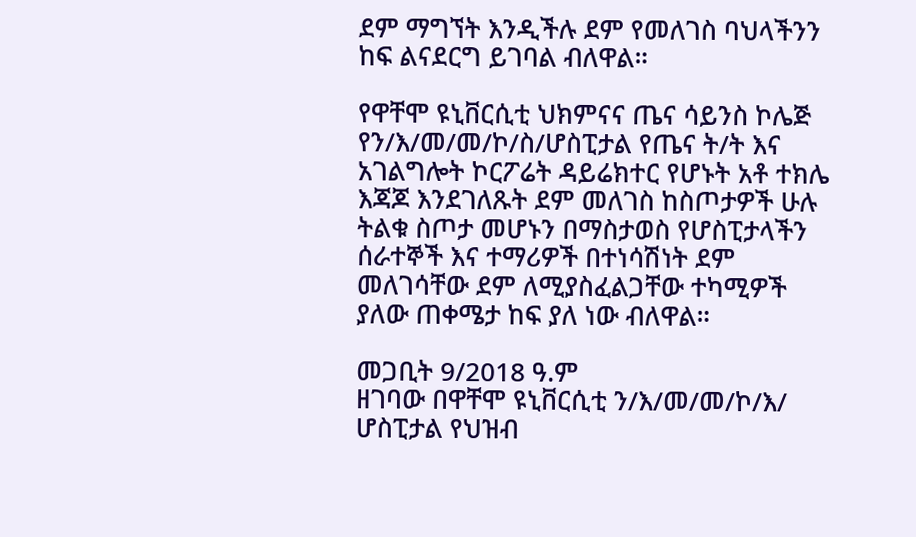ደም ማግኘት እንዲችሉ ደም የመለገስ ባህላችንን ከፍ ልናደርግ ይገባል ብለዋል።

የዋቸሞ ዩኒቨርሲቲ ህክምናና ጤና ሳይንስ ኮሌጅ የን/እ/መ/መ/ኮ/ስ/ሆስፒታል የጤና ት/ት እና አገልግሎት ኮርፖሬት ዳይሬክተር የሆኑት አቶ ተክሌ እጃጆ እንደገለጹት ደም መለገስ ከስጦታዎች ሁሉ ትልቁ ስጦታ መሆኑን በማስታወስ የሆስፒታላችን ሰራተኞች እና ተማሪዎች በተነሳሽነት ደም መለገሳቸው ደም ለሚያስፈልጋቸው ተካሚዎች ያለው ጠቀሜታ ከፍ ያለ ነው ብለዋል።

መጋቢት 9/2018 ዓ.ም
ዘገባው በዋቸሞ ዩኒቨርሲቲ ን/እ/መ/መ/ኮ/እ/ ሆስፒታል የህዝብ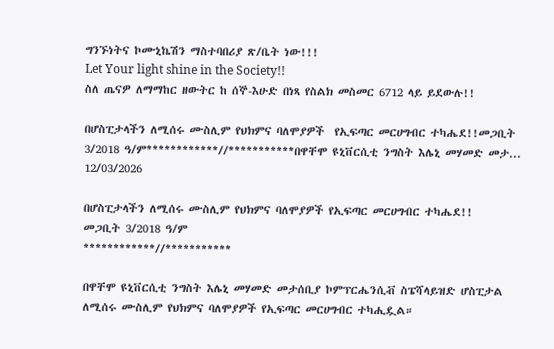ግንኙነትና ኮሙኒኬሽን ማስተባበሪያ ጽ/ቤት ነው!!!
Let Your light shine in the Society!!
ስለ ጤናዎ ለማማከር ዘውትር ከ ሰኞ-እሁድ በነጻ የስልክ መስመር 6712 ላይ ይደውሉ!!

በሆስፒታላችን ለሚሰሩ ሙስሊም የህክምና ባለሞያዎች  የኢፍጣር መርሀግብር ተካሔደ!!መጋቢት 3/2018 ዓ/ም************//***********በዋቸሞ ዩኒቨርሲቲ ንግስት እሌኒ መሃመድ መታ...
12/03/2026

በሆስፒታላችን ለሚሰሩ ሙስሊም የህክምና ባለሞያዎች የኢፍጣር መርሀግብር ተካሔደ!!
መጋቢት 3/2018 ዓ/ም
************//***********

በዋቸሞ ዩኒቨርሲቲ ንግስት እሌኒ መሃመድ መታሰቢያ ኮምፕርሔንሲቭ ስፔሻላይዝድ ሆስፒታል ለሚሰሩ ሙስሊም የህክምና ባለሞያዎች የኢፍጣር መርሀግብር ተካሒዷል።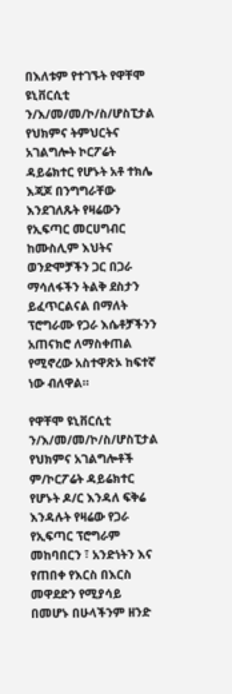በእለቱም የተገኙት የዋቸሞ ዩኒቨርሲቲ ን/እ/መ/መ/ኮ/ስ/ሆስፒታል የህክምና ትምህርትና አገልግሎት ኮርፖሬት ዳይሬክተር የሆኑት አቶ ተክሌ እጃጆ በንግግራቸው እንደገለጹት የዛሬውን የኢፍጣር መርሀግብር ከሙስሊም እህትና ወንድሞቻችን ጋር በጋራ ማሳለፋችን ትልቅ ደስታን ይፈጥርልናል በማለት ፕሮግራሙ የጋራ እሴቶቻችንን አጠናክሮ ለማስቀጠል የሚኖረው አስተዋጽኦ ከፍተኛ ነው ብለዋል።

የዋቸሞ ዩኒቨርሲቲ ን/እ/መ/መ/ኮ/ስ/ሆስፒታል የህክምና አገልግሎቶች ም/ኮርፖሬት ዳይሬክተር የሆኑት ዶ/ር እንዳለ ፍቅሬ እንዳሉት የዛሬው የጋራ የኢፍጣር ፕሮግራም መከባበርን ፣ አንድነትን እና የጠበቀ የእርስ በእርስ መዋደድን የሚያሳይ በመሆኑ በሁላችንም ዘንድ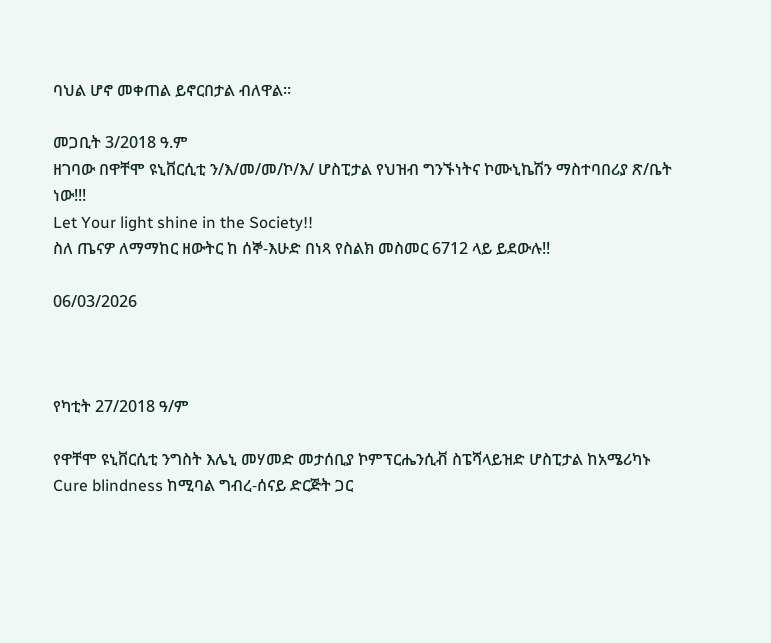ባህል ሆኖ መቀጠል ይኖርበታል ብለዋል።

መጋቢት 3/2018 ዓ.ም
ዘገባው በዋቸሞ ዩኒቨርሲቲ ን/እ/መ/መ/ኮ/እ/ ሆስፒታል የህዝብ ግንኙነትና ኮሙኒኬሽን ማስተባበሪያ ጽ/ቤት ነው!!!
Let Your light shine in the Society!!
ስለ ጤናዎ ለማማከር ዘውትር ከ ሰኞ-እሁድ በነጻ የስልክ መስመር 6712 ላይ ይደውሉ!!

06/03/2026



የካቲት 27/2018 ዓ/ም

የዋቸሞ ዩኒቨርሲቲ ንግስት እሌኒ መሃመድ መታሰቢያ ኮምፕርሔንሲቭ ስፔሻላይዝድ ሆስፒታል ከአሜሪካኑ Cure blindness ከሚባል ግብረ-ሰናይ ድርጅት ጋር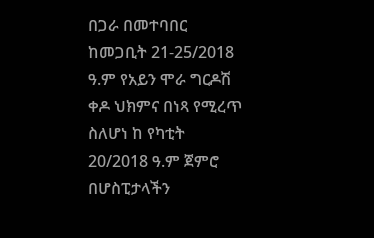በጋራ በመተባበር ከመጋቢት 21-25/2018 ዓ.ም የአይን ሞራ ግርዶሽ ቀዶ ህክምና በነጻ የሚረጥ ስለሆነ ከ የካቲት 20/2018 ዓ.ም ጀምሮ በሆስፒታላችን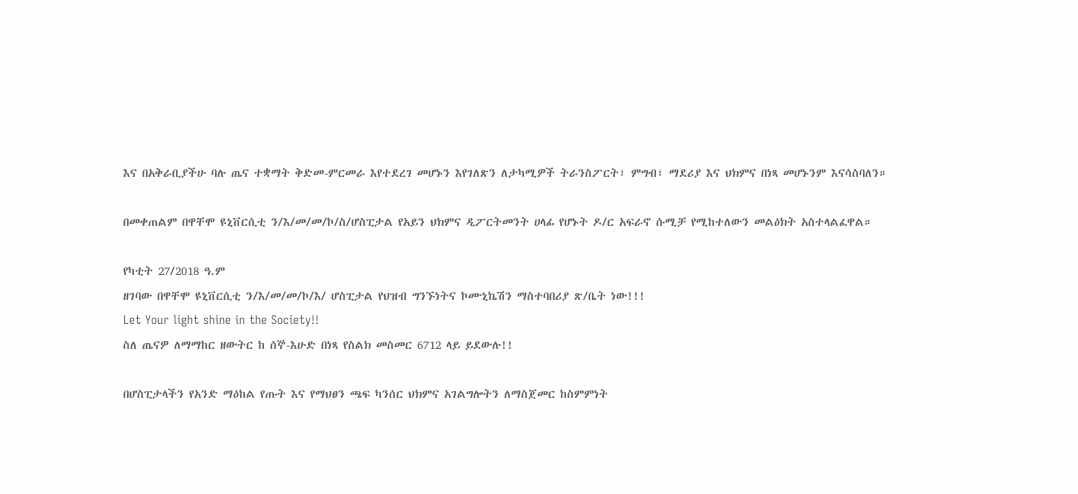እና በአቅራቢያችሁ ባሉ ጤና ተቋማት ቅድመ-ምርመራ እየተደረገ መሆኑን እየገለጽን ለታካሚዎች ትራንስፖርት፣ ምግብ፣ ማደሪያ እና ህክምና በነጻ መሆኑንም እናሳስባለን።

በመቀጠልም በዋቸሞ ዩኒቨርሲቲ ን/እ/መ/መ/ኮ/ስ/ሆስፒታል የአይን ህክምና ዲፖርትመንት ሀላፊ የሆኑት ዶ/ር አፍራኖ ሱሚቻ የሚከተለውን መልዕክት አስተላልፈዋል።

የካቲት 27/2018 ዓ.ም
ዘገባው በዋቸሞ ዩኒቨርሲቲ ን/እ/መ/መ/ኮ/እ/ ሆስፒታል የህዝብ ግንኙነትና ኮሙኒኬሽን ማስተባበሪያ ጽ/ቤት ነው!!!
Let Your light shine in the Society!!
ስለ ጤናዎ ለማማከር ዘውትር ከ ሰኞ-እሁድ በነጻ የስልክ መስመር 6712 ላይ ይደውሉ!!

በሆስፒታላችን የአንድ ማዕከል የጡት እና የማህፀን ጫፍ ካንሰር ህክምና አገልግሎትን ለማስጀመር ከስምምነት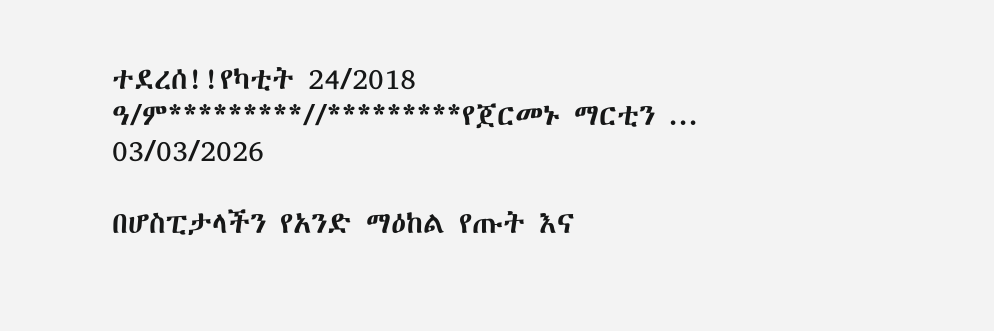ተደረሰ!!የካቲት 24/2018 ዓ/ም*********//*********የጀርመኑ ማርቲን ...
03/03/2026

በሆስፒታላችን የአንድ ማዕከል የጡት እና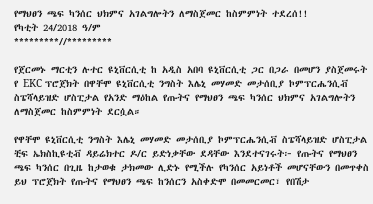የማህፀን ጫፍ ካንሰር ህክምና አገልግሎትን ለማስጀመር ከስምምነት ተደረሰ!!
የካቲት 24/2018 ዓ/ም
*********//*********

የጀርመኑ ማርቲን ሉተር ዩኒቨርሲቲ ከ አዲስ አበባ ዩኒቨርሲቲ ጋር በጋራ በመሆን ያስጀመሩት የ EKC ፕሮጀክት በዋቸሞ ዩኒቨርሲቲ ንግስት እሌኒ መሃመድ መታሰቢያ ኮምፕርሔንሲቭ ስፔሻላይዝድ ሆስፒታል የአንድ ማዕከል የጡትና የማህፀን ጫፍ ካንሰር ህክምና አገልግሎትን ለማስጀመር ከስምምነት ደርሷል።

የዋቸሞ ዩኒቨርሲቲ ንግስት እሌኒ መሃመድ መታሰቢያ ኮምፕርሔንሲቭ ስፔሻላይዝድ ሆስፒታል ቺፍ ኤክስኪዩቲቭ ዳይሬክተር ዶ/ር ይድነቃቸው ደዳቸው እንደተናገሩት፦ የጡትና የማህፀን ጫፍ ካንሰር በጊዜ ከታወቁ ታክመው ሊድኑ የሚችሉ የካንሰር አይነቶች መሆናቸውን በመጥቀስ ይህ ፕሮጀክት የጡትና የማህፀን ጫፍ ከንሰርን አስቀድሞ በመመርመር፣ የበሽታ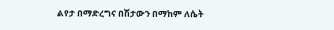ልየታ በማድረግና በሽታውን በማከም ለሴት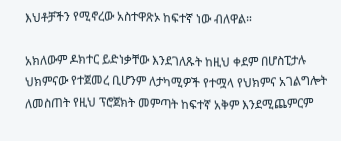እህቶቻችን የሚኖረው አስተዋጽኦ ከፍተኛ ነው ብለዋል።

አክለውም ዶክተር ይድነቃቸው እንደገለጹት ከዚህ ቀደም በሆስፒታሉ ህክምናው የተጀመረ ቢሆንም ለታካሚዎች የተሟላ የህክምና አገልግሎት ለመስጠት የዚህ ፕሮጀክት መምጣት ከፍተኛ አቅም እንደሚጨምርም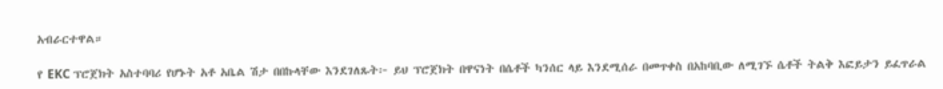አብራርተዋል።

የ EKC ፕሮጀክት አስተባባሪ የሆኑት አቶ አቤል ሽታ በበኩላቸው እንደገለጹት፦ ይህ ፕሮጀክት በዋናነት በሴቶች ካንሰር ላይ እንደሚሰራ በመጥቀስ በአከባቢው ለሚገኙ ሴቶች ትልቅ እፎይታን ይፈጥራል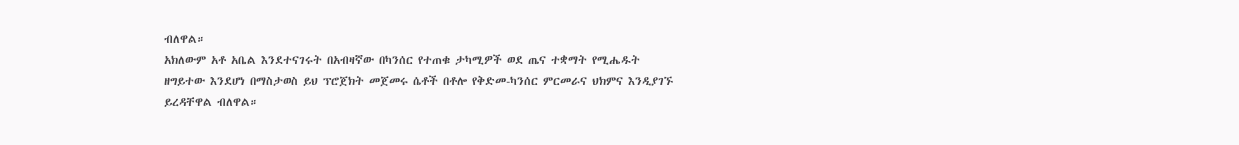ብለዋል።
አክለውም አቶ አቤል እንደተናገሩት በአብዛኛው በካንሰር የተጠቁ ታካሚዎች ወደ ጤና ተቋማት የሚሔዱት ዘግይተው እንደሆነ በማስታወስ ይህ ፕሮጀክት መጀመሩ ሴቶች በቶሎ የቅድመ-ካንሰር ምርመራና ህክምና እንዲያገኙ ይረዳቸዋል ብለዋል።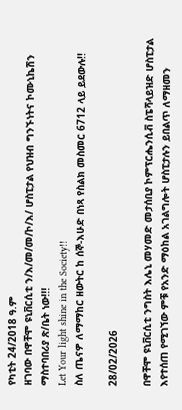የካቲት 24/2018 ዓ.ም
ዘገባው በዋቸሞ ዩኒቨርሲቲ ን/እ/መ/መ/ኮ/እ/ ሆስፒታል የህዝብ ግንኙነትና ኮሙኒኬሽን ማስተባበሪያ ጽ/ቤት ነው!!!
Let Your light shine in the Society!!
ስለ ጤናዎ ለማማከር ዘውትር ከ ሰኞ-እሁድ በነጻ የስልክ መስመር 6712 ላይ ይደውሉ!!

28/02/2026

በዋቸሞ ዩኒቨርሲቲ ንግስት እሌኒ መሃመድ መታሰቢያ ኮምፕርሔንሲቭ ስፔሻላይዝድ ሆስፒታል እየተሰጠ የሚገኘው ምቹ የአንድ ማዕከል አገልግሎት ሆስፒታሉን ይበልጥ ለማዘመን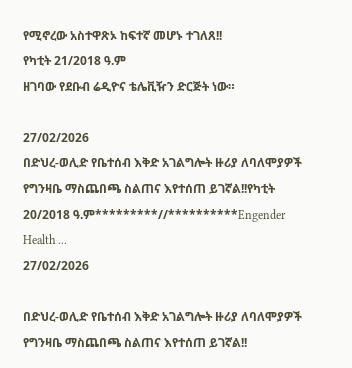የሚኖረው አስተዋጽኦ ከፍተኛ መሆኑ ተገለጸ!!
የካቲት 21/2018 ዓ.ም
ዘገባው የደቡብ ሬዲዮና ቴሌቪዥን ድርጅት ነው።

27/02/2026
በድህረ-ወሊድ የቤተሰብ እቅድ አገልግሎት ዙሪያ ለባለሞያዎች የግንዛቤ ማስጨበጫ ስልጠና እየተሰጠ ይገኛል!!የካቲት 20/2018 ዓ.ም*********//**********Engender Health ...
27/02/2026

በድህረ-ወሊድ የቤተሰብ እቅድ አገልግሎት ዙሪያ ለባለሞያዎች የግንዛቤ ማስጨበጫ ስልጠና እየተሰጠ ይገኛል!!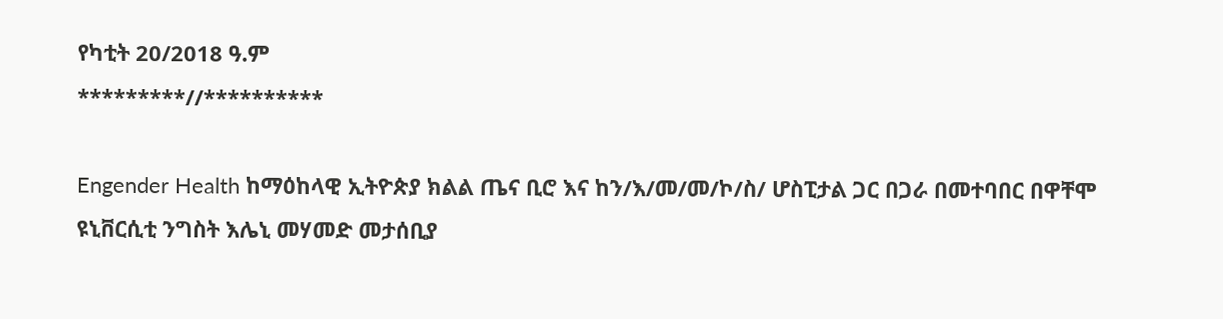የካቲት 20/2018 ዓ.ም
*********//**********

Engender Health ከማዕከላዊ ኢትዮጵያ ክልል ጤና ቢሮ እና ከን/እ/መ/መ/ኮ/ስ/ ሆስፒታል ጋር በጋራ በመተባበር በዋቸሞ ዩኒቨርሲቲ ንግስት እሌኒ መሃመድ መታሰቢያ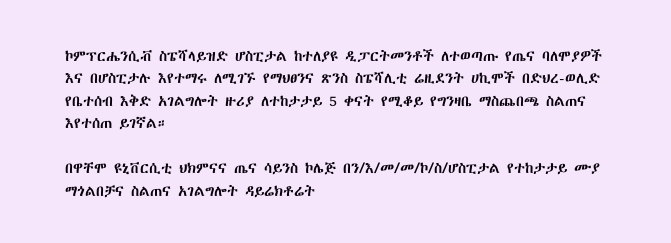ኮምፕርሔንሲቭ ስፔሻላይዝድ ሆስፒታል ከተለያዩ ዲፓርትመንቶች ለተወጣጡ የጤና ባለሞያዎች እና በሆስፒታሉ እየተማሩ ለሚገኙ የማህፀንና ጽንስ ስፔሻሊቲ ሬዚደንት ሀኪሞች በድህረ-ወሊድ የቤተሰብ እቅድ አገልግሎት ዙሪያ ለተከታታይ 5 ቀናት የሚቆይ የግንዛቤ ማስጨበጫ ስልጠና እየተሰጠ ይገኛል።

በዋቸሞ ዩኒቨርሲቲ ህክምናና ጤና ሳይንስ ኮሌጅ በን/እ/መ/መ/ኮ/ስ/ሆስፒታል የተከታታይ ሙያ ማጎልበቻና ስልጠና አገልግሎት ዳይሬክቶሬት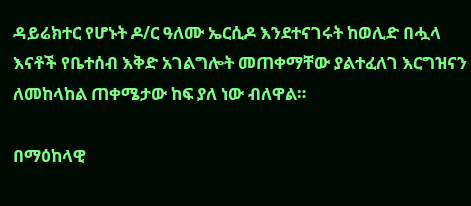ዳይሬክተር የሆኑት ዶ/ር ዓለሙ ኤርሲዶ እንደተናገሩት ከወሊድ በሗላ እናቶች የቤተሰብ እቅድ አገልግሎት መጠቀማቸው ያልተፈለገ እርግዝናን ለመከላከል ጠቀሜታው ከፍ ያለ ነው ብለዋል።

በማዕከላዊ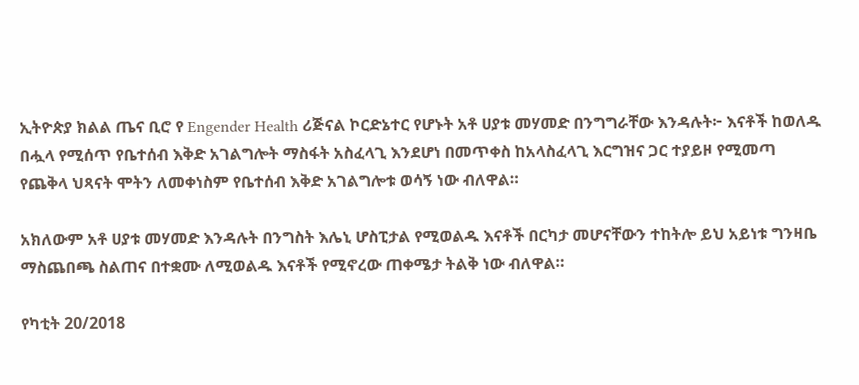ኢትዮጵያ ክልል ጤና ቢሮ የ Engender Health ሪጅናል ኮርድኔተር የሆኑት አቶ ሀያቱ መሃመድ በንግግራቸው እንዳሉት፦ እናቶች ከወለዱ በሗላ የሚሰጥ የቤተሰብ እቅድ አገልግሎት ማስፋት አስፈላጊ እንደሆነ በመጥቀስ ከአላስፈላጊ እርግዝና ጋር ተያይዞ የሚመጣ የጨቅላ ህጻናት ሞትን ለመቀነስም የቤተሰብ እቅድ አገልግሎቱ ወሳኝ ነው ብለዋል።

አክለውም አቶ ሀያቱ መሃመድ እንዳሉት በንግስት እሌኒ ሆስፒታል የሚወልዱ እናቶች በርካታ መሆናቸውን ተከትሎ ይህ አይነቱ ግንዛቤ ማስጨበጫ ስልጠና በተቋሙ ለሚወልዱ እናቶች የሚኖረው ጠቀሜታ ትልቅ ነው ብለዋል።

የካቲት 20/2018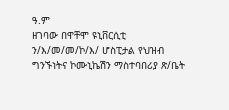ዓ.ም
ዘገባው በዋቸሞ ዩኒቨርሲቲ ን/እ/መ/መ/ኮ/እ/ ሆስፒታል የህዝብ ግንኙነትና ኮሙኒኬሽን ማስተባበሪያ ጽ/ቤት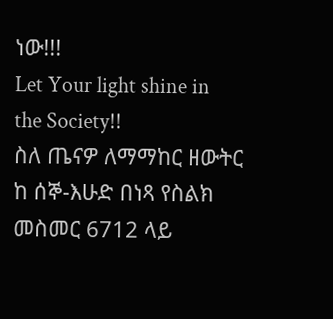ነው!!!
Let Your light shine in the Society!!
ስለ ጤናዎ ለማማከር ዘውትር ከ ሰኞ-እሁድ በነጻ የስልክ መስመር 6712 ላይ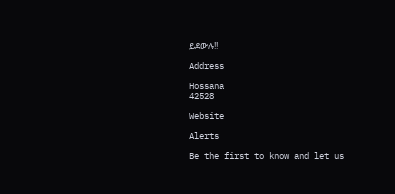ይደውሉ!!

Address

Hossana
42528

Website

Alerts

Be the first to know and let us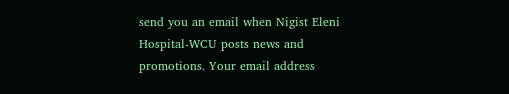send you an email when Nigist Eleni Hospital-WCU posts news and promotions. Your email address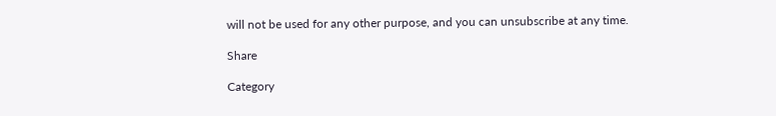will not be used for any other purpose, and you can unsubscribe at any time.

Share

Category